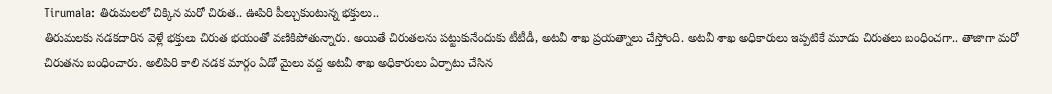Tirumala: తిరుమలలో చిక్కిన మరో చిరుత.. ఊపిరి పీల్చుకుంటున్న భక్తులు..
తిరుమలకు నడకదారిన వెళ్లే భక్తులు చిరుత భయంతో వణికిపోతున్నారు. అయితే చిరుతలను పట్టుకునేందుకు టీటీడీ, అటవీ శాఖ ప్రయత్నాలు చేస్తోంది. అటవీ శాఖ అధికారులు ఇప్పటికే మూడు చిరుతలు బంధించగా.. తాజాగా మరో చిరుతను బంధించారు. అలిపిరి కాలి నడక మార్గం ఏడో మైలు వద్ద అటవీ శాఖ అధికారులు ఏర్పాటు చేసిన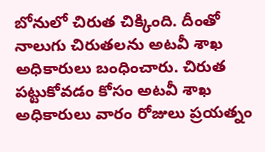బోనులో చిరుత చిక్కింది. దీంతో నాలుగు చిరుతలను అటవీ శాఖ అధికారులు బంధించారు. చిరుత పట్టుకోవడం కోసం అటవీ శాఖ అధికారులు వారం రోజులు ప్రయత్నం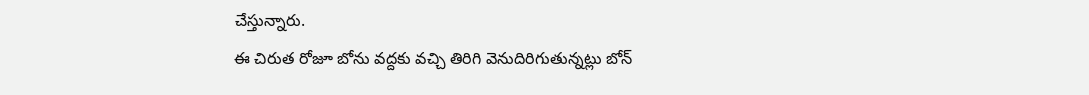చేస్తున్నారు.
ఈ చిరుత రోజూ బోను వద్దకు వచ్చి తిరిగి వెనుదిరిగుతున్నట్లు బోన్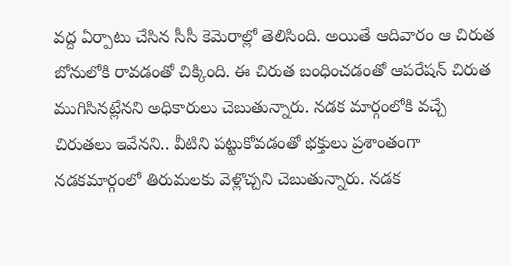వద్ద ఏర్పాటు చేసిన సీసీ కెమెరాల్లో తెలిసింది. అయితే ఆదివారం ఆ చిరుత బోనులోకి రావడంతో చిక్కింది. ఈ చిరుత బంధించడంతో ఆపరేషన్ చిరుత ముగిసినట్లేనని అధికారులు చెబుతున్నారు. నడక మార్గంలోకి వచ్చే చిరుతలు ఇవేనని.. వీటిని పట్టుకోవడంతో భక్తులు ప్రశాంతంగా నడకమార్గంలో తిరుమలకు వెళ్లొచ్చని చెబుతున్నారు. నడక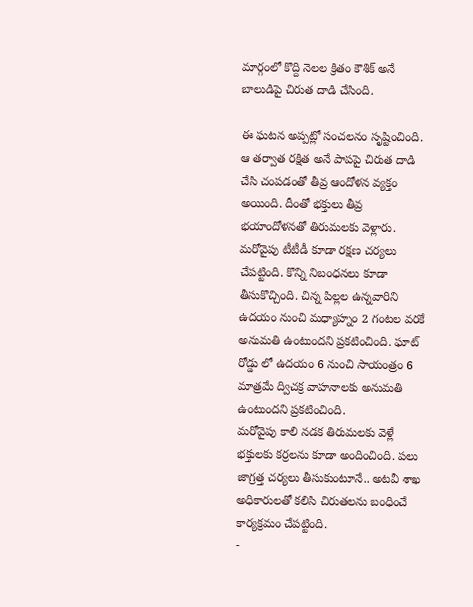మార్గంలో కొద్ది నెలల క్రితం కౌశిక్ అనే బాలుడిపై చిరుత దాడి చేసింది.

ఈ ఘటన అప్పట్లో సంచలనం సృష్టించింది. ఆ తర్వాత రక్షిత అనే పాపపై చిరుత దాడి చేసి చంపడంతో తీవ్ర ఆందోళన వ్యక్తం అయింది. దీంతో భక్తులు తీవ్ర భయాందోళనతో తిరుమలకు వెళ్లారు. మరోవైపు టీటీడీ కూడా రక్షణ చర్యలు చేపట్టింది. కొన్ని నిబంధనలు కూడా తీసుకొచ్చింది. చిన్న పిల్లల ఉన్నవారిని ఉదయం నుంచి మధ్యాహ్నం 2 గంటల వరకే అనుమతి ఉంటుందని ప్రకటించింది. ఘాట్ రోడ్డు లో ఉదయం 6 నుంచి సాయంత్రం 6 మాత్రమే ద్విచక్ర వాహనాలకు అనుమతి ఉంటుందని ప్రకటించింది.
మరోవైపు కాలి నడక తిరుమలకు వెళ్లే భక్తులకు కర్రలను కూడా అందించింది. పలు జాగ్రత్త చర్యలు తీసుకుంటూనే.. అటవీ శాఖ అధికారులతో కలిసి చిరుతలను బంధించే కార్యక్రమం చేపట్టింది.
-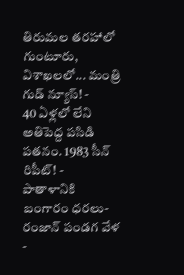తిరుమల తరహాలో గుంటూరు, విశాఖలలో... మంత్రి గుడ్ న్యూస్! -
40 ఏళ్లలో లేని అతిపెద్ద పసిడి పతనం. 1983 సీన్ రిపీట్! -
పాతాళానికి బంగారం ధరలు- రంజాన్ పండగ వేళ -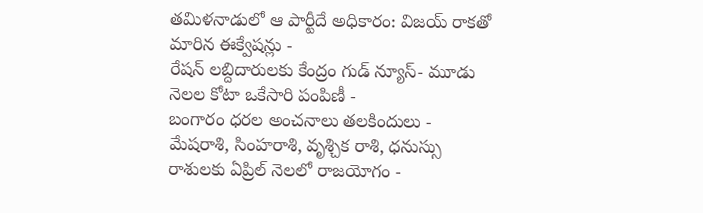తమిళనాడులో ఆ పార్టీదే అధికారం: విజయ్ రాకతో మారిన ఈక్వేషన్లు -
రేషన్ లబ్దిదారులకు కేంద్రం గుడ్ న్యూస్- మూడు నెలల కోటా ఒకేసారి పంపిణీ -
బంగారం ధరల అంచనాలు తలకిందులు -
మేషరాశి, సింహరాశి, వృశ్చిక రాశి, ధనుస్సు రాశులకు ఏప్రిల్ నెలలో రాజయోగం -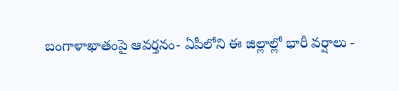బంగాళాఖాతంపై ఆవర్తనం- ఏపీలోని ఈ జిల్లాల్లో భారీ వర్షాలు -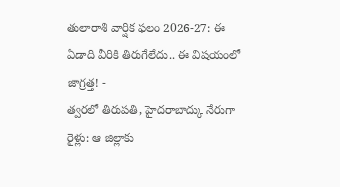తులారాశి వార్షిక ఫలం 2026-27: ఈ ఏడాది వీరికి తిరుగేలేదు.. ఈ విషయంలో జాగ్రత్త! -
త్వరలో తిరుపతి, హైదరాబాద్కు నేరుగా రైళ్లు: ఆ జిల్లాకు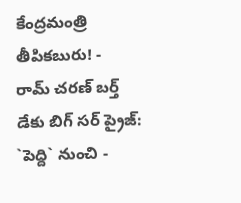కేంద్రమంత్రి తీపికబురు! -
రామ్ చరణ్ బర్త్ డేకు బిగ్ సర్ ప్రైజ్: `పెద్ది` నుంచి -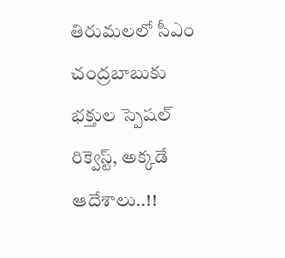తిరుమలలో సీఎం చంద్రబాబుకు భక్తుల స్పెషల్ రిక్వెస్ట్, అక్కడే ఆదేశాలు..!!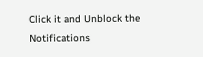Click it and Unblock the Notifications